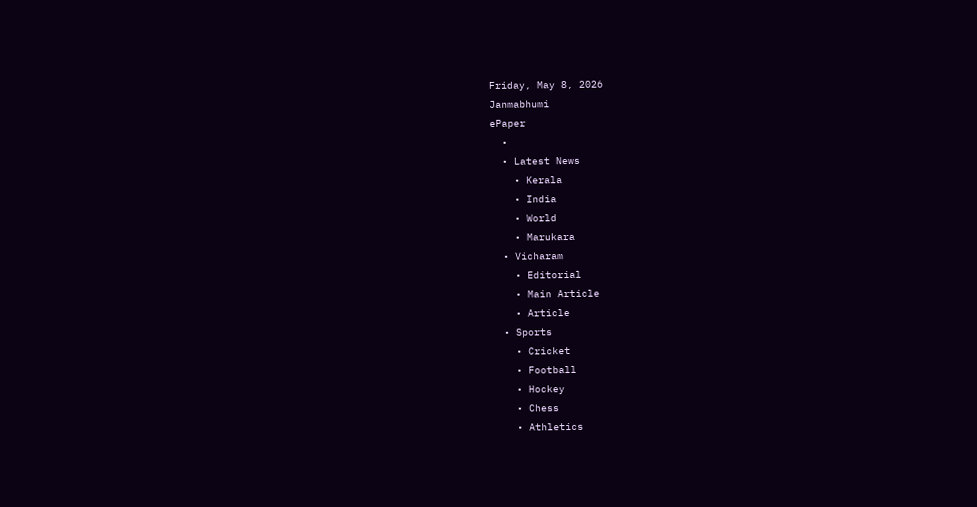Friday, May 8, 2026
Janmabhumi
ePaper
  •
  • Latest News
    • Kerala
    • India
    • World
    • Marukara
  • Vicharam
    • Editorial
    • Main Article
    • Article
  • Sports
    • Cricket
    • Football
    • Hockey
    • Chess
    • Athletics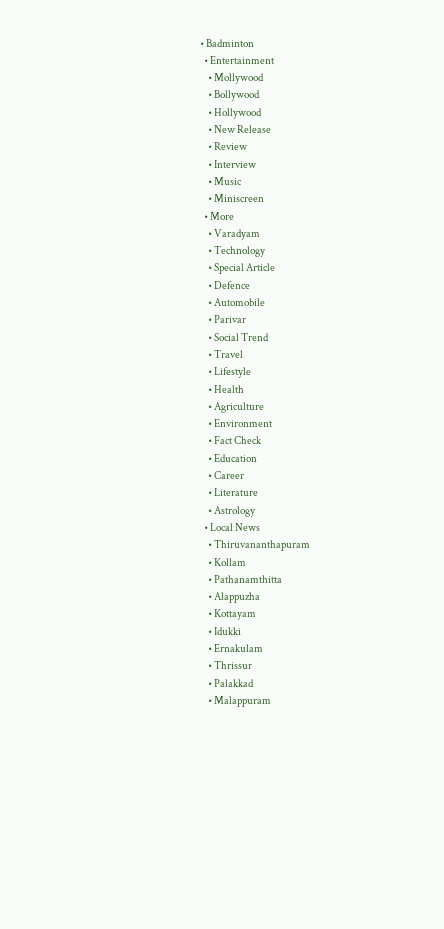• Badminton
  • Entertainment
    • Mollywood
    • Bollywood
    • Hollywood
    • New Release
    • Review
    • Interview
    • Music
    • Miniscreen
  • More
    • Varadyam
    • Technology
    • Special Article
    • Defence
    • Automobile
    • Parivar
    • Social Trend
    • Travel
    • Lifestyle
    • Health
    • Agriculture
    • Environment
    • Fact Check
    • Education
    • Career
    • Literature
    • Astrology
  • Local News
    • Thiruvananthapuram
    • Kollam
    • Pathanamthitta
    • Alappuzha
    • Kottayam
    • Idukki
    • Ernakulam
    • Thrissur
    • Palakkad
    • Malappuram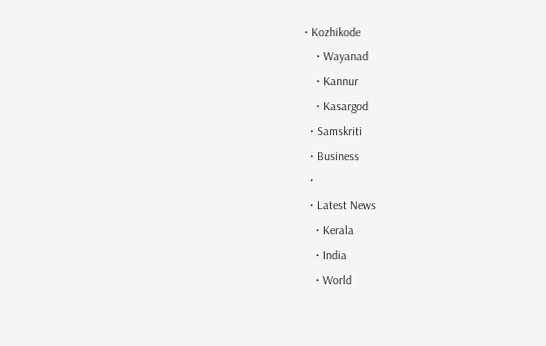• Kozhikode
    • Wayanad
    • Kannur
    • Kasargod
  • Samskriti
  • Business
  •
  • Latest News
    • Kerala
    • India
    • World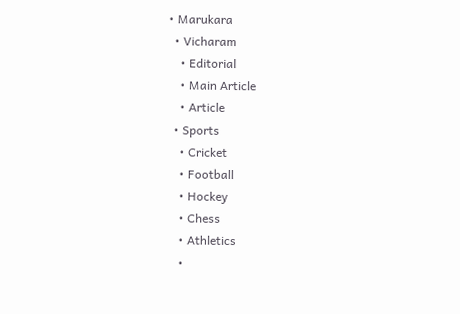• Marukara
  • Vicharam
    • Editorial
    • Main Article
    • Article
  • Sports
    • Cricket
    • Football
    • Hockey
    • Chess
    • Athletics
    •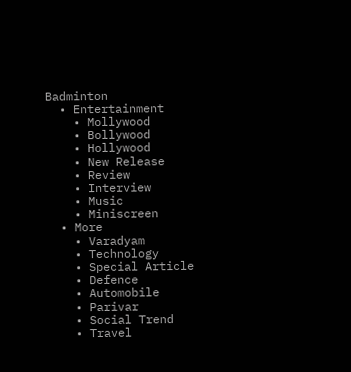Badminton
  • Entertainment
    • Mollywood
    • Bollywood
    • Hollywood
    • New Release
    • Review
    • Interview
    • Music
    • Miniscreen
  • More
    • Varadyam
    • Technology
    • Special Article
    • Defence
    • Automobile
    • Parivar
    • Social Trend
    • Travel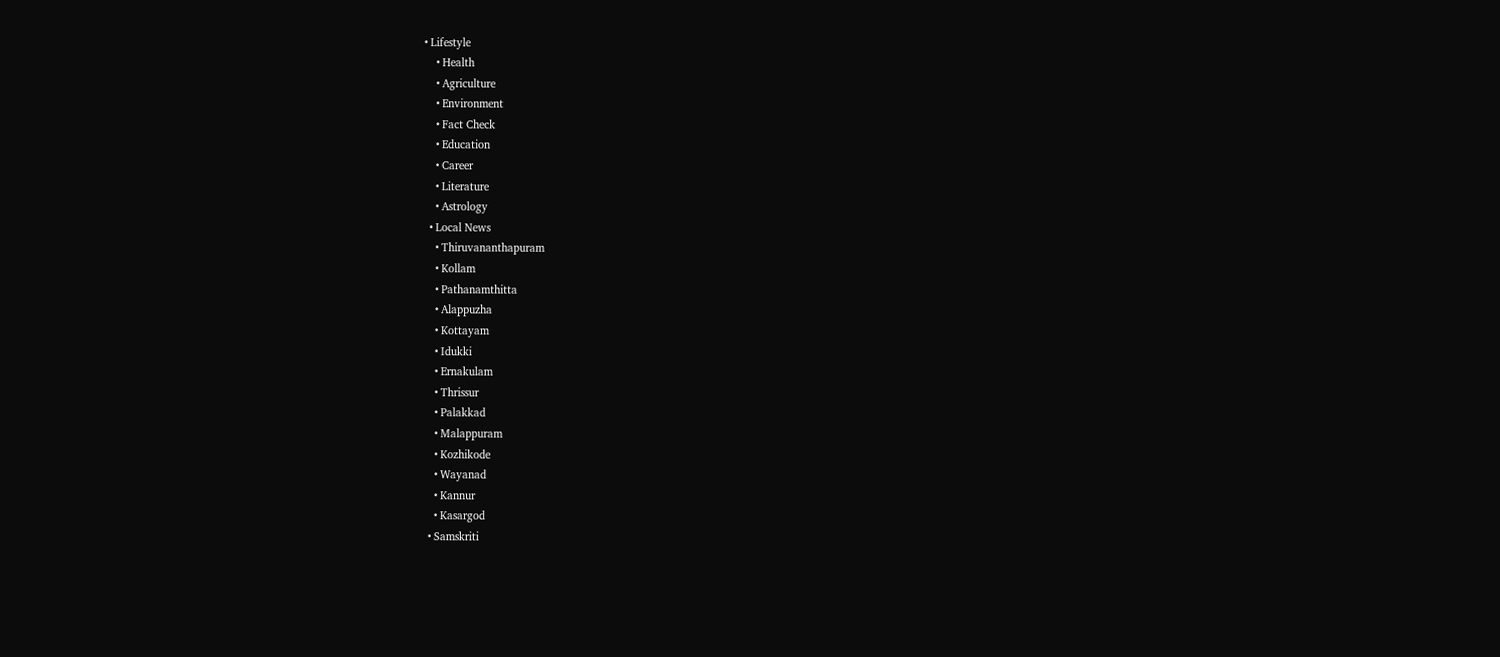• Lifestyle
    • Health
    • Agriculture
    • Environment
    • Fact Check
    • Education
    • Career
    • Literature
    • Astrology
  • Local News
    • Thiruvananthapuram
    • Kollam
    • Pathanamthitta
    • Alappuzha
    • Kottayam
    • Idukki
    • Ernakulam
    • Thrissur
    • Palakkad
    • Malappuram
    • Kozhikode
    • Wayanad
    • Kannur
    • Kasargod
  • Samskriti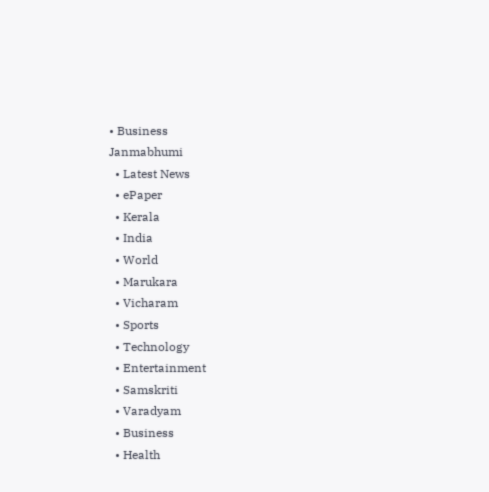• Business
Janmabhumi
  • Latest News
  • ePaper
  • Kerala
  • India
  • World
  • Marukara
  • Vicharam
  • Sports
  • Technology
  • Entertainment
  • Samskriti
  • Varadyam
  • Business
  • Health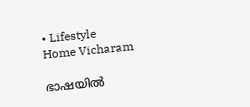• Lifestyle
Home Vicharam

ഭാഷയില്‍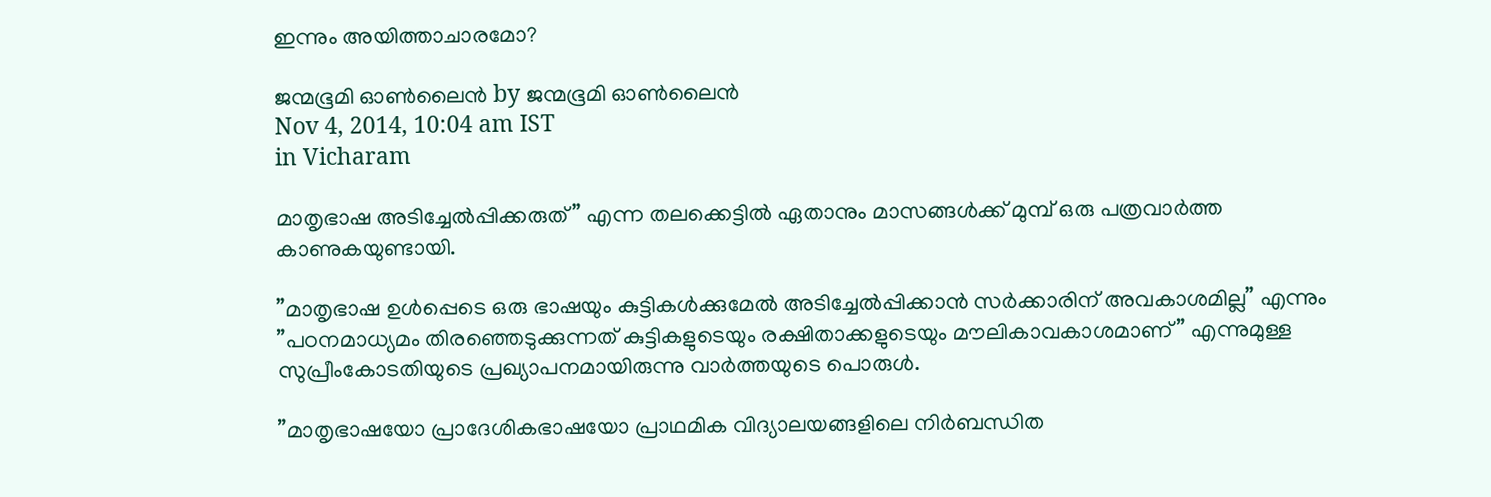ഇന്നും അയിത്താചാരമോ?

ജന്മഭൂമി ഓണ്‍ലൈന്‍ by ജന്മഭൂമി ഓണ്‍ലൈന്‍
Nov 4, 2014, 10:04 am IST
in Vicharam

മാതൃഭാഷ അടിച്ചേല്‍പ്പിക്കരുത്” എന്ന തലക്കെട്ടില്‍ ഏതാനും മാസങ്ങള്‍ക്ക് മുമ്പ് ഒരു പത്രവാര്‍ത്ത കാണുകയുണ്ടായി.

”മാതൃഭാഷ ഉള്‍പ്പെടെ ഒരു ഭാഷയും കുട്ടികള്‍ക്കുമേല്‍ അടിച്ചേല്‍പ്പിക്കാന്‍ സര്‍ക്കാരിന് അവകാശമില്ല” എന്നും ”പഠനമാധ്യമം തിരഞ്ഞെടുക്കുന്നത് കുട്ടികളുടെയും രക്ഷിതാക്കളുടെയും മൗലികാവകാശമാണ്” എന്നുമുള്ള സുപ്രീംകോടതിയുടെ പ്രഖ്യാപനമായിരുന്നു വാര്‍ത്തയുടെ പൊരുള്‍.

”മാതൃഭാഷയോ പ്രാദേശികഭാഷയോ പ്രാഥമിക വിദ്യാലയങ്ങളിലെ നിര്‍ബന്ധിത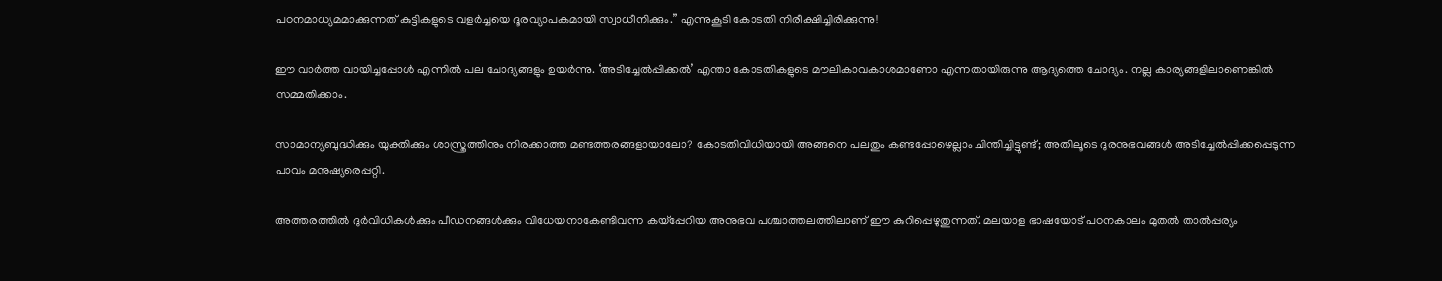പഠനമാധ്യമമാക്കുന്നത് കുട്ടികളുടെ വളര്‍ച്ചയെ ദൂരവ്യാപകമായി സ്വാധീനിക്കും.” എന്നുകൂടി കോടതി നിരീക്ഷിച്ചിരിക്കുന്നു!

ഈ വാര്‍ത്ത വായിച്ചപ്പോള്‍ എന്നില്‍ പല ചോദ്യങ്ങളും ഉയര്‍ന്നു. ‘അടിച്ചേല്‍പ്പിക്കല്‍’ എന്താ കോടതികളുടെ മൗലികാവകാശമാണോ എന്നതായിരുന്നു ആദ്യത്തെ ചോദ്യം. നല്ല കാര്യങ്ങളിലാണെങ്കില്‍ സമ്മതിക്കാം.

സാമാന്യബുദ്ധിക്കും യുക്തിക്കും ശാസ്ത്രത്തിനും നിരക്കാത്ത മണ്ടത്തരങ്ങളായാലോ? കോടതിവിധിയായി അങ്ങനെ പലതും കണ്ടപ്പോഴെല്ലാം ചിന്തിച്ചിട്ടുണ്ട്; അതിലൂടെ ദുരനുഭവങ്ങള്‍ അടിച്ചേല്‍പ്പിക്കപ്പെടുന്ന പാവം മനുഷ്യരെപ്പറ്റി.

അത്തരത്തില്‍ ദുര്‍വിധികള്‍ക്കും പീഡനങ്ങള്‍ക്കും വിധേയനാകേണ്ടിവന്ന കയ്‌പ്പേറിയ അനുഭവ പശ്ചാത്തലത്തിലാണ് ഈ കുറിപ്പെഴുതുന്നത്. മലയാള ഭാഷയോട് പഠനകാലം മുതല്‍ താല്‍പ്പര്യം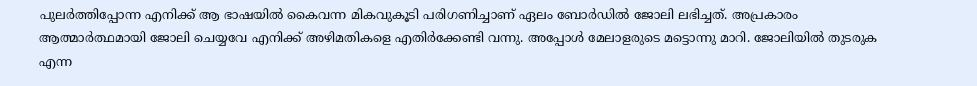പുലര്‍ത്തിപ്പോന്ന എനിക്ക് ആ ഭാഷയില്‍ കൈവന്ന മികവുകൂടി പരിഗണിച്ചാണ് ഏലം ബോര്‍ഡില്‍ ജോലി ലഭിച്ചത്. അപ്രകാരം ആത്മാര്‍ത്ഥമായി ജോലി ചെയ്യവേ എനിക്ക് അഴിമതികളെ എതിര്‍ക്കേണ്ടി വന്നു. അപ്പോള്‍ മേലാളരുടെ മട്ടൊന്നു മാറി. ജോലിയില്‍ തുടരുക എന്ന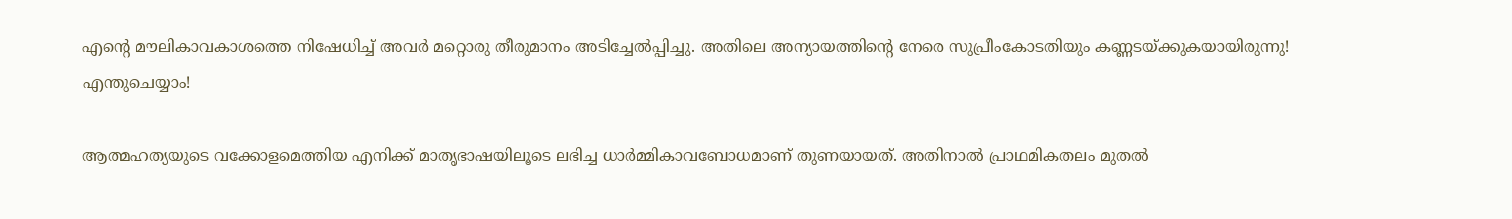എന്റെ മൗലികാവകാശത്തെ നിഷേധിച്ച് അവര്‍ മറ്റൊരു തീരുമാനം അടിച്ചേല്‍പ്പിച്ചു. അതിലെ അന്യായത്തിന്റെ നേരെ സുപ്രീംകോടതിയും കണ്ണടയ്‌ക്കുകയായിരുന്നു! എന്തുചെയ്യാം!

ആത്മഹത്യയുടെ വക്കോളമെത്തിയ എനിക്ക് മാതൃഭാഷയിലൂടെ ലഭിച്ച ധാര്‍മ്മികാവബോധമാണ് തുണയായത്. അതിനാല്‍ പ്രാഥമികതലം മുതല്‍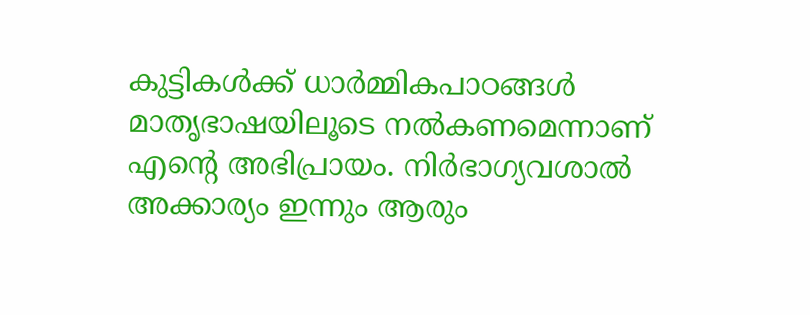കുട്ടികള്‍ക്ക് ധാര്‍മ്മികപാഠങ്ങള്‍ മാതൃഭാഷയിലൂടെ നല്‍കണമെന്നാണ് എന്റെ അഭിപ്രായം. നിര്‍ഭാഗ്യവശാല്‍ അക്കാര്യം ഇന്നും ആരും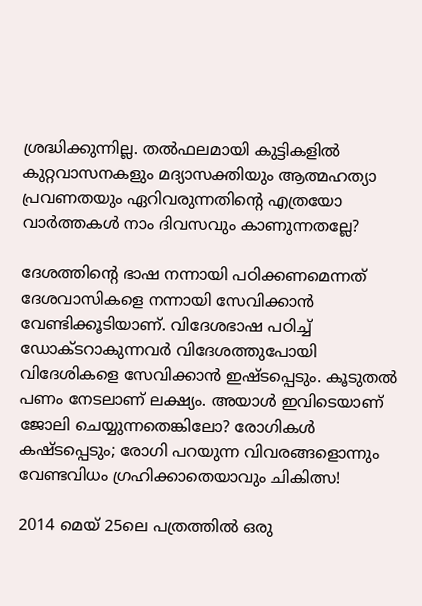ശ്രദ്ധിക്കുന്നില്ല. തല്‍ഫലമായി കുട്ടികളില്‍ കുറ്റവാസനകളും മദ്യാസക്തിയും ആത്മഹത്യാ പ്രവണതയും ഏറിവരുന്നതിന്റെ എത്രയോ വാര്‍ത്തകള്‍ നാം ദിവസവും കാണുന്നതല്ലേ?

ദേശത്തിന്റെ ഭാഷ നന്നായി പഠിക്കണമെന്നത് ദേശവാസികളെ നന്നായി സേവിക്കാന്‍ വേണ്ടിക്കൂടിയാണ്. വിദേശഭാഷ പഠിച്ച് ഡോക്ടറാകുന്നവര്‍ വിദേശത്തുപോയി വിദേശികളെ സേവിക്കാന്‍ ഇഷ്ടപ്പെടും. കൂടുതല്‍ പണം നേടലാണ് ലക്ഷ്യം. അയാള്‍ ഇവിടെയാണ് ജോലി ചെയ്യുന്നതെങ്കിലോ? രോഗികള്‍ കഷ്ടപ്പെടും; രോഗി പറയുന്ന വിവരങ്ങളൊന്നും വേണ്ടവിധം ഗ്രഹിക്കാതെയാവും ചികിത്സ!

2014 മെയ് 25ലെ പത്രത്തില്‍ ഒരു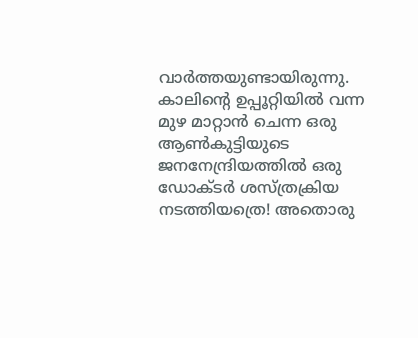വാര്‍ത്തയുണ്ടായിരുന്നു. കാലിന്റെ ഉപ്പൂറ്റിയില്‍ വന്ന മുഴ മാറ്റാന്‍ ചെന്ന ഒരു ആണ്‍കുട്ടിയുടെ ജനനേന്ദ്രിയത്തില്‍ ഒരു ഡോക്ടര്‍ ശസ്ത്രക്രിയ നടത്തിയത്രെ! അതൊരു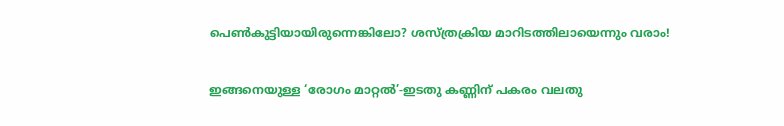പെണ്‍കുട്ടിയായിരുന്നെങ്കിലോ? ശസ്ത്രക്രിയ മാറിടത്തിലായെന്നും വരാം!

ഇങ്ങനെയുള്ള ‘രോഗം മാറ്റല്‍’-ഇടതു കണ്ണിന് പകരം വലതു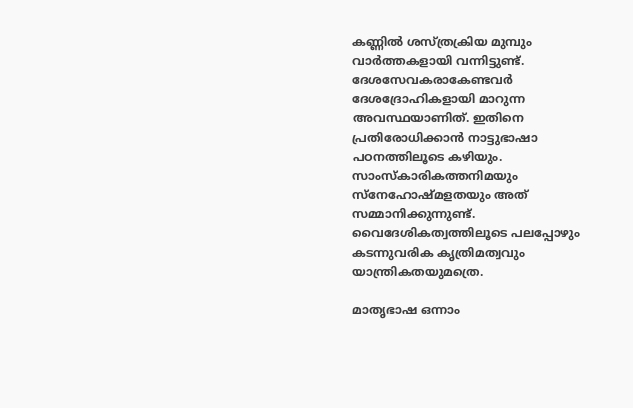കണ്ണില്‍ ശസ്ത്രക്രിയ മുമ്പും വാര്‍ത്തകളായി വന്നിട്ടുണ്ട്. ദേശസേവകരാകേണ്ടവര്‍ ദേശദ്രോഹികളായി മാറുന്ന അവസ്ഥയാണിത്. ഇതിനെ പ്രതിരോധിക്കാന്‍ നാട്ടുഭാഷാ പഠനത്തിലൂടെ കഴിയും. സാംസ്‌കാരികത്തനിമയും സ്‌നേഹോഷ്മളതയും അത് സമ്മാനിക്കുന്നുണ്ട്. വൈദേശികത്വത്തിലൂടെ പലപ്പോഴും കടന്നുവരിക കൃത്രിമത്വവും യാന്ത്രികതയുമത്രെ.

മാതൃഭാഷ ഒന്നാം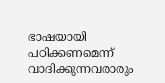ഭാഷയായി പഠിക്കണമെന്ന് വാദിക്കുന്നവരാരും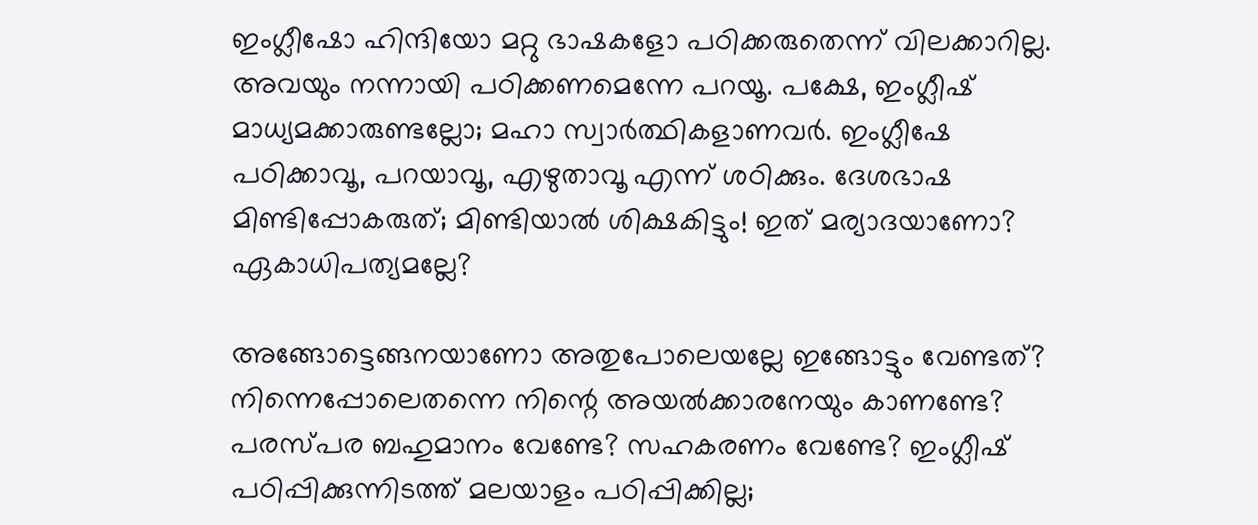ഇംഗ്ലീഷോ ഹിന്ദിയോ മറ്റു ഭാഷകളോ പഠിക്കരുതെന്ന് വിലക്കാറില്ല. അവയും നന്നായി പഠിക്കണമെന്നേ പറയൂ. പക്ഷേ, ഇംഗ്ലീഷ് മാധ്യമക്കാരുണ്ടല്ലോ; മഹാ സ്വാര്‍ത്ഥികളാണവര്‍. ഇംഗ്ലീഷേ പഠിക്കാവൂ, പറയാവൂ, എഴുതാവൂ എന്ന് ശഠിക്കും. ദേശഭാഷ മിണ്ടിപ്പോകരുത്; മിണ്ടിയാല്‍ ശിക്ഷകിട്ടും! ഇത് മര്യാദയാണോ? ഏകാധിപത്യമല്ലേ?

അങ്ങോട്ടെങ്ങനയാണോ അതുപോലെയല്ലേ ഇങ്ങോട്ടും വേണ്ടത്? നിന്നെപ്പോലെതന്നെ നിന്റെ അയല്‍ക്കാരനേയും കാണണ്ടേ? പരസ്പര ബഹുമാനം വേണ്ടേ? സഹകരണം വേണ്ടേ? ഇംഗ്ലീഷ് പഠിപ്പിക്കുന്നിടത്ത് മലയാളം പഠിപ്പിക്കില്ല;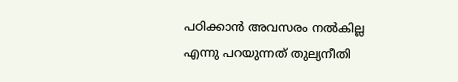പഠിക്കാന്‍ അവസരം നല്‍കില്ല എന്നു പറയുന്നത് തുല്യനീതി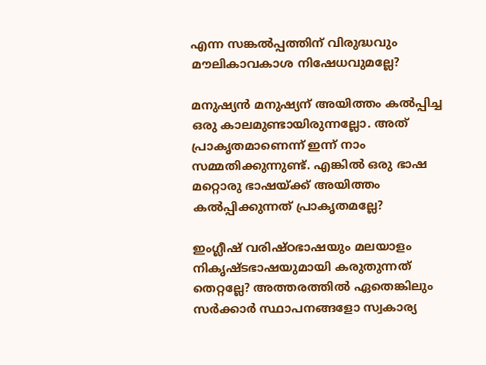എന്ന സങ്കല്‍പ്പത്തിന് വിരുദ്ധവും മൗലികാവകാശ നിഷേധവുമല്ലേ?

മനുഷ്യന്‍ മനുഷ്യന് അയിത്തം കല്‍പ്പിച്ച ഒരു കാലമുണ്ടായിരുന്നല്ലോ. അത് പ്രാകൃതമാണെന്ന് ഇന്ന് നാം സമ്മതിക്കുന്നുണ്ട്. എങ്കില്‍ ഒരു ഭാഷ മറ്റൊരു ഭാഷയ്‌ക്ക് അയിത്തം കല്‍പ്പിക്കുന്നത് പ്രാകൃതമല്ലേ?

ഇംഗ്ലീഷ് വരിഷ്ഠഭാഷയും മലയാളം നികൃഷ്ടഭാഷയുമായി കരുതുന്നത് തെറ്റല്ലേ? അത്തരത്തില്‍ ഏതെങ്കിലും സര്‍ക്കാര്‍ സ്ഥാപനങ്ങളോ സ്വകാര്യ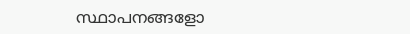സ്ഥാപനങ്ങളോ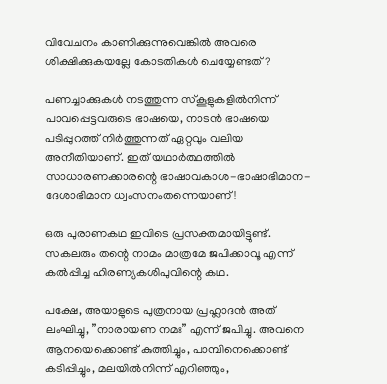വിവേചനം കാണിക്കുന്നുവെങ്കില്‍ അവരെ ശിക്ഷിക്കുകയല്ലേ കോടതികള്‍ ചെയ്യേണ്ടത്?

പണച്ചാക്കുകള്‍ നടത്തുന്ന സ്‌കൂളുകളില്‍നിന്ന് പാവപ്പെട്ടവരുടെ ഭാഷയെ, നാടന്‍ ഭാഷയെ പടിപ്പുറത്ത് നിര്‍ത്തുന്നത് ഏറ്റവും വലിയ അനീതിയാണ്. ഇത് യഥാര്‍ത്ഥത്തില്‍ സാധാരണക്കാരന്റെ ഭാഷാവകാശ-ഭാഷാഭിമാന-ദേശാഭിമാന ധ്വംസനംതന്നെയാണ്!

ഒരു പുരാണകഥ ഇവിടെ പ്രസക്തമായിട്ടുണ്ട്. സകലരും തന്റെ നാമം മാത്രമേ ജപിക്കാവൂ എന്ന് കല്‍പ്പിച്ച ഹിരണ്യകശിപുവിന്റെ കഥ.

പക്ഷേ, അയാളുടെ പുത്രനായ പ്രഹ്ലാദന്‍ അത് ലംഘിച്ചു, ”നാരായണ നമഃ” എന്ന് ജപിച്ചു. അവനെ ആനയെക്കൊണ്ട് കുത്തിച്ചും, പാമ്പിനെക്കൊണ്ട് കടിപ്പിച്ചും, മലയില്‍നിന്ന് എറിഞ്ഞും,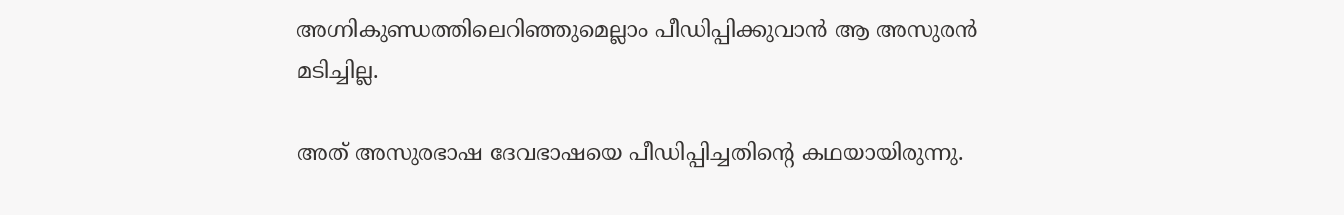അഗ്നികുണ്ഡത്തിലെറിഞ്ഞുമെല്ലാം പീഡിപ്പിക്കുവാന്‍ ആ അസുരന്‍ മടിച്ചില്ല.

അത് അസുരഭാഷ ദേവഭാഷയെ പീഡിപ്പിച്ചതിന്റെ കഥയായിരുന്നു.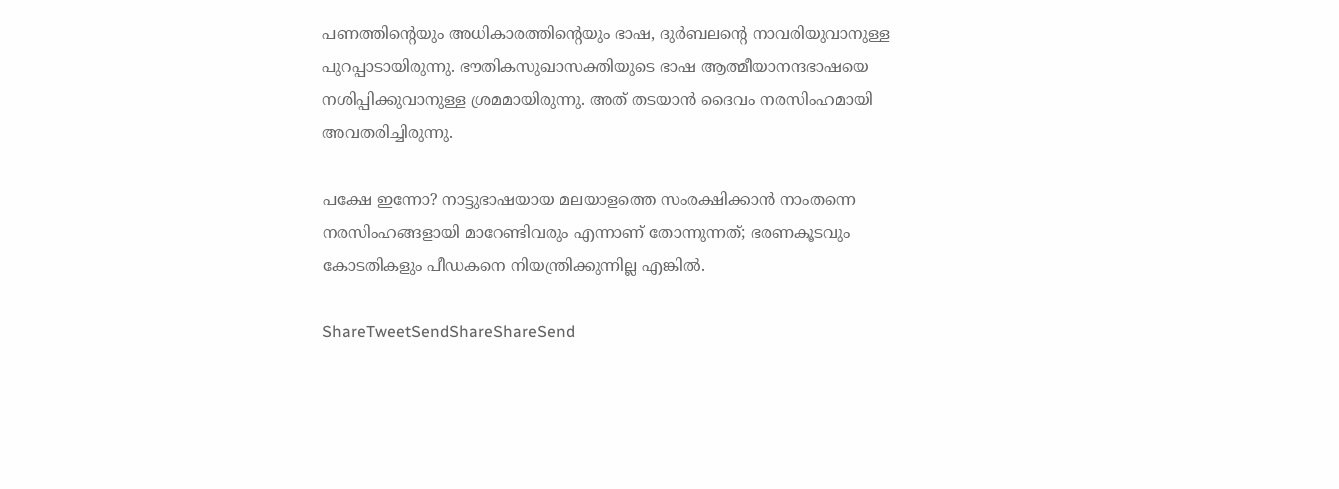പണത്തിന്റെയും അധികാരത്തിന്റെയും ഭാഷ, ദുര്‍ബലന്റെ നാവരിയുവാനുള്ള പുറപ്പാടായിരുന്നു. ഭൗതികസുഖാസക്തിയുടെ ഭാഷ ആത്മീയാനന്ദഭാഷയെ നശിപ്പിക്കുവാനുള്ള ശ്രമമായിരുന്നു. അത് തടയാന്‍ ദൈവം നരസിംഹമായി അവതരിച്ചിരുന്നു.

പക്ഷേ ഇന്നോ? നാട്ടുഭാഷയായ മലയാളത്തെ സംരക്ഷിക്കാന്‍ നാംതന്നെ നരസിംഹങ്ങളായി മാറേണ്ടിവരും എന്നാണ് തോന്നുന്നത്; ഭരണകൂടവും കോടതികളും പീഡകനെ നിയന്ത്രിക്കുന്നില്ല എങ്കില്‍.

ShareTweetSendShareShareSend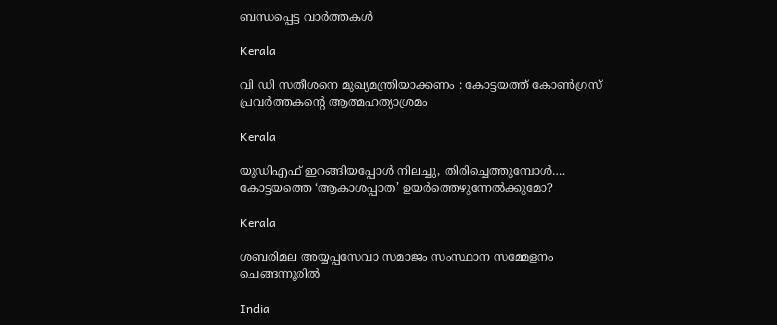ബന്ധപ്പെട്ട വാര്‍ത്തകള്‍

Kerala

വി ഡി സതീശനെ മുഖ്യമന്ത്രിയാക്കണം : കോട്ടയത്ത് കോൺഗ്രസ് പ്രവർത്തകന്റെ ആത്മഹത്യാശ്രമം

Kerala

യുഡിഎഫ് ഇറങ്ങിയപ്പോള്‍ നിലച്ചു, തിരിച്ചെത്തുമ്പോള്‍…. കോട്ടയത്തെ ‘ആകാശപ്പാത’ ഉയര്‍ത്തെഴുന്നേല്‍ക്കുമോ?

Kerala

ശബരിമല അയ്യപ്പസേവാ സമാജം സംസ്ഥാന സമ്മേളനം ചെങ്ങന്നൂരില്‍

India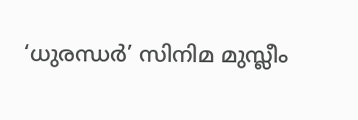‘ധുരന്ധർ’ സിനിമ മുസ്ലീം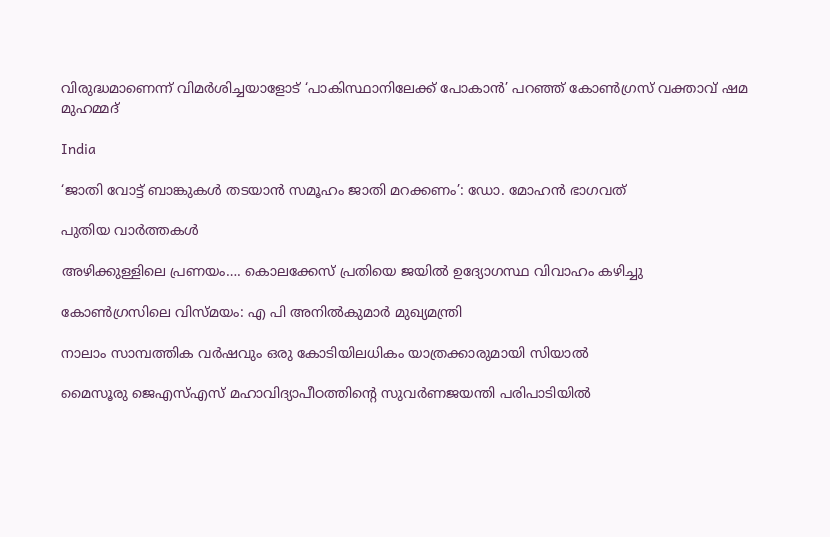വിരുദ്ധമാണെന്ന് വിമർശിച്ചയാളോട് ‘പാകിസ്ഥാനിലേക്ക് പോകാൻ’ പറഞ്ഞ് കോൺഗ്രസ് വക്താവ് ഷമ മുഹമ്മദ്

India

‘ജാതി വോട്ട് ബാങ്കുകള്‍ തടയാന്‍ സമൂഹം ജാതി മറക്കണം’: ഡോ. മോഹന്‍ ഭാഗവത്

പുതിയ വാര്‍ത്തകള്‍

അഴിക്കുള്ളിലെ പ്രണയം…. കൊലക്കേസ് പ്രതിയെ ജയിൽ ഉദ്യോഗസ്ഥ വിവാഹം കഴിച്ചു

കോണ്‍ഗ്രസിലെ വിസ്മയം: എ പി അനില്‍കുമാര്‍ മുഖ്യമന്ത്രി

നാലാം സാമ്പത്തിക വര്‍ഷവും ഒരു കോടിയിലധികം യാത്രക്കാരുമായി സിയാല്‍

മൈസൂരു ജെഎസ്എസ് മഹാവിദ്യാപീഠത്തിന്റെ സുവര്‍ണജയന്തി പരിപാടിയില്‍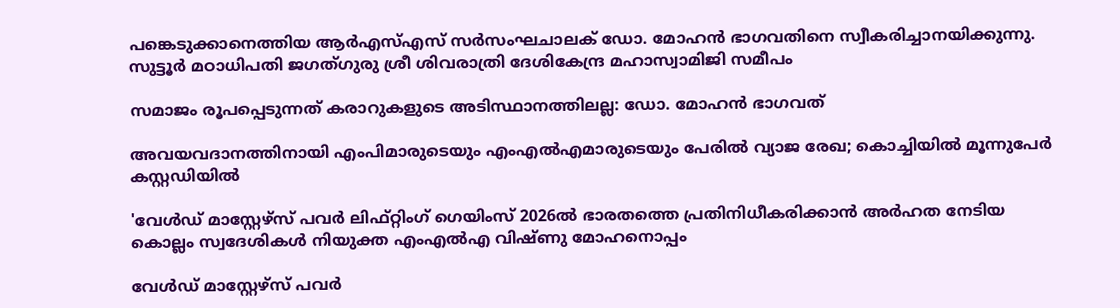പങ്കെടുക്കാനെത്തിയ ആര്‍എസ്എസ് സര്‍സംഘചാലക് ഡോ. മോഹന്‍ ഭാഗവതിനെ സ്വീകരിച്ചാനയിക്കുന്നു. സുട്ടൂര്‍ മഠാധിപതി ജഗത്ഗുരു ശ്രീ ശിവരാത്രി ദേശികേന്ദ്ര മഹാസ്വാമിജി സമീപം

സമാജം രൂപപ്പെടുന്നത് കരാറുകളുടെ അടിസ്ഥാനത്തിലല്ല: ഡോ. മോഹന്‍ ഭാഗവത്

അവയവദാനത്തിനായി എംപിമാരുടെയും എംഎല്‍എമാരുടെയും പേരിൽ വ്യാജ രേഖ; കൊച്ചിയിൽ മൂന്നുപേർ കസ്റ്റഡിയിൽ

'വേള്‍ഡ് മാസ്റ്റേഴ്‌സ് പവര്‍ ലിഫ്റ്റിംഗ് ഗെയിംസ് 2026ല്‍ ഭാരതത്തെ പ്രതിനിധീകരിക്കാന്‍ അര്‍ഹത നേടിയ കൊല്ലം സ്വദേശികള്‍ നിയുക്ത എംഎല്‍എ വിഷ്ണു മോഹനൊപ്പം

വേള്‍ഡ് മാസ്റ്റേഴ്‌സ് പവര്‍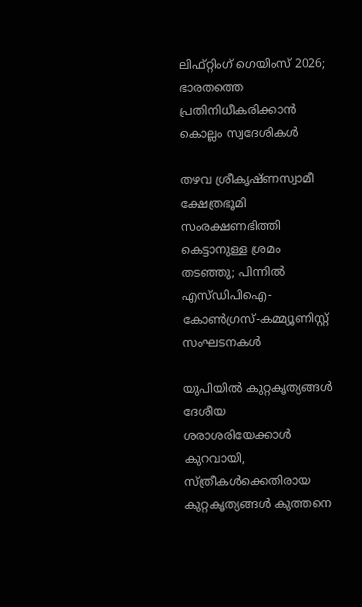ലിഫ്റ്റിംഗ് ഗെയിംസ് 2026; ഭാരതത്തെ പ്രതിനിധീകരിക്കാന്‍ കൊല്ലം സ്വദേശികള്‍

തഴവ ശ്രീകൃഷ്ണസ്വാമീ ക്ഷേത്രഭൂമി സംരക്ഷണഭിത്തി കെട്ടാനുള്ള ശ്രമം തടഞ്ഞു; പിന്നില്‍ എസ്ഡിപിഐ-കോണ്‍ഗ്രസ്-കമ്മ്യൂണിസ്റ്റ് സംഘടനകള്‍

യു‌പിയിൽ കുറ്റകൃത്യങ്ങൾ ദേശീയ ശരാശരിയേക്കാൾ കുറവായി, സ്ത്രീകൾക്കെതിരായ കുറ്റകൃത്യങ്ങൾ കുത്തനെ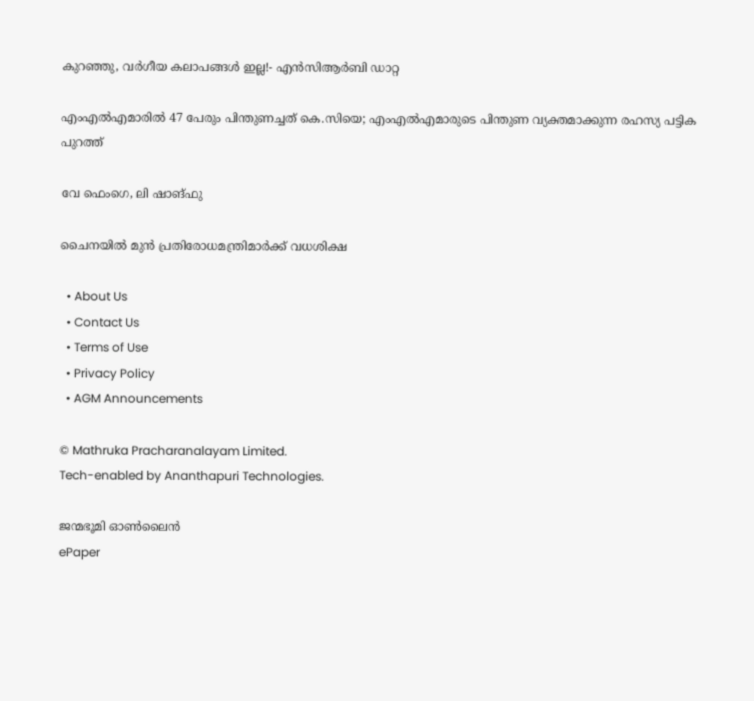കുറഞ്ഞു, വർഗീയ കലാപങ്ങൾ ഇല്ല!- എൻ‌സി‌ആർ‌ബി ഡാറ്റ

എംഎൽഎമാരിൽ 47 പേരും പിന്തുണച്ചത് കെ.സിയെ; എംഎൽഎമാരുടെ പിന്തുണ വ്യക്തമാക്കുന്ന രഹസ്യ പട്ടിക പുറത്ത്

വേ ഫെംഗെ, ലി ഷാങ്ഫു

ചൈനയില്‍ മുന്‍ പ്രതിരോധമന്ത്രിമാര്‍ക്ക് വധശിക്ഷ

  • About Us
  • Contact Us
  • Terms of Use
  • Privacy Policy
  • AGM Announcements

© Mathruka Pracharanalayam Limited.
Tech-enabled by Ananthapuri Technologies.

ജന്മഭൂമി ഓണ്‍ലൈന്‍
ePaper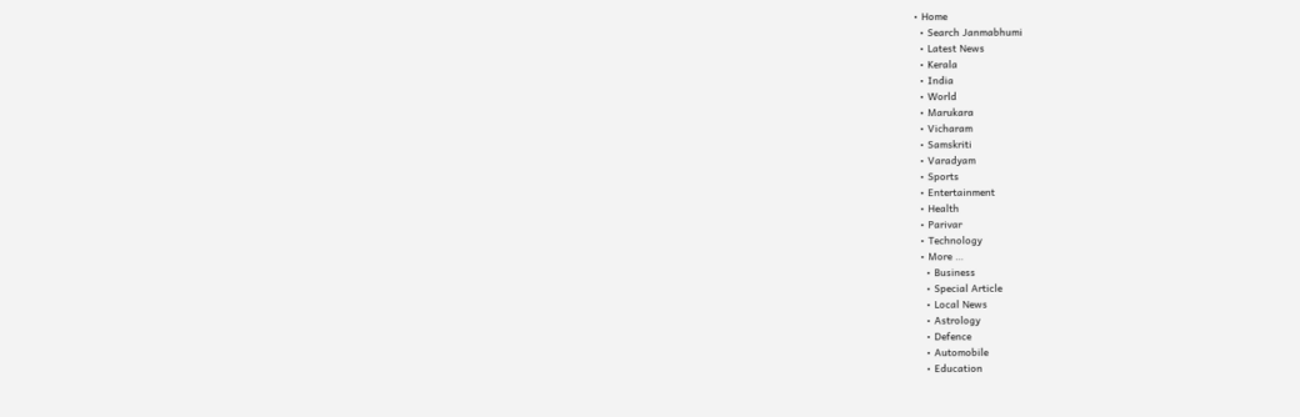• Home
  • Search Janmabhumi
  • Latest News
  • Kerala
  • India
  • World
  • Marukara
  • Vicharam
  • Samskriti
  • Varadyam
  • Sports
  • Entertainment
  • Health
  • Parivar
  • Technology
  • More …
    • Business
    • Special Article
    • Local News
    • Astrology
    • Defence
    • Automobile
    • Education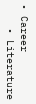• Career
    • Literature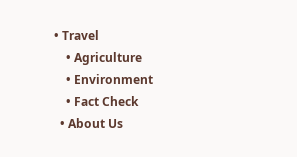• Travel
    • Agriculture
    • Environment
    • Fact Check
  • About Us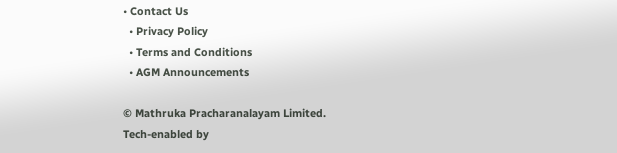• Contact Us
  • Privacy Policy
  • Terms and Conditions
  • AGM Announcements

© Mathruka Pracharanalayam Limited.
Tech-enabled by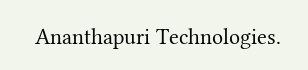Ananthapuri Technologies.